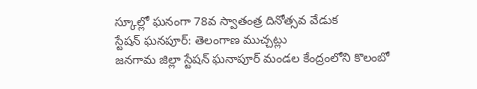స్కూల్లో ఘనంగా 78వ స్వాతంత్ర దినోత్సవ వేడుక
స్టేషన్ ఘనపూర్: తెలంగాణ ముచ్చట్లు
జనగామ జిల్లా స్టేషన్ ఘనాపూర్ మండల కేంద్రంలోని కొలంబో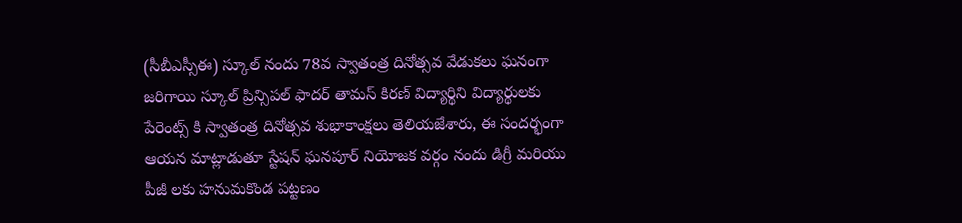(సీబీఎస్సీఈ) స్కూల్ నందు 78వ స్వాతంత్ర దినోత్సవ వేడుకలు ఘనంగా జరిగాయి స్కూల్ ప్రిన్సిపల్ ఫాదర్ తామస్ కిరణ్ విద్యార్థిని విద్యార్థులకు పేరెంట్స్ కి స్వాతంత్ర దినోత్సవ శుభాకాంక్షలు తెలియజేశారు, ఈ సందర్భంగా ఆయన మాట్లాడుతూ స్టేషన్ ఘనపూర్ నియోజక వర్గం నందు డిగ్రీ మరియు పీజీ లకు హనుమకొండ పట్టణం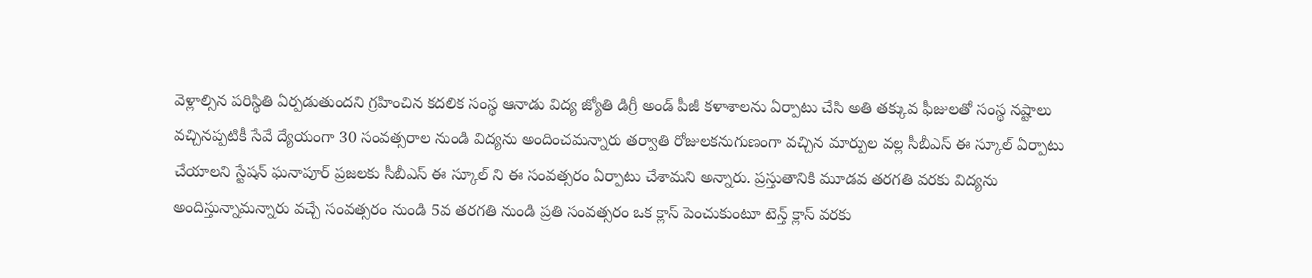వెళ్లాల్సిన పరిస్థితి ఏర్పడుతుందని గ్రహించిన కదలిక సంస్థ ఆనాడు విద్య జ్యోతి డిగ్రీ అండ్ పీజీ కళాశాలను ఏర్పాటు చేసి అతి తక్కువ ఫీజులతో సంస్థ నష్టాలు వచ్చినప్పటికీ సేవే ద్యేయంగా 30 సంవత్సరాల నుండి విద్యను అందించమన్నారు తర్వాతి రోజులకనుగుణంగా వచ్చిన మార్పుల వల్ల సీబీఎస్ ఈ స్కూల్ ఏర్పాటు చేయాలని స్టేషన్ ఘనాపూర్ ప్రజలకు సీబీఎస్ ఈ స్కూల్ ని ఈ సంవత్సరం ఏర్పాటు చేశామని అన్నారు. ప్రస్తుతానికి మూడవ తరగతి వరకు విద్యను అందిస్తున్నామన్నారు వచ్చే సంవత్సరం నుండి 5వ తరగతి నుండి ప్రతి సంవత్సరం ఒక క్లాస్ పెంచుకుంటూ టెన్త్ క్లాస్ వరకు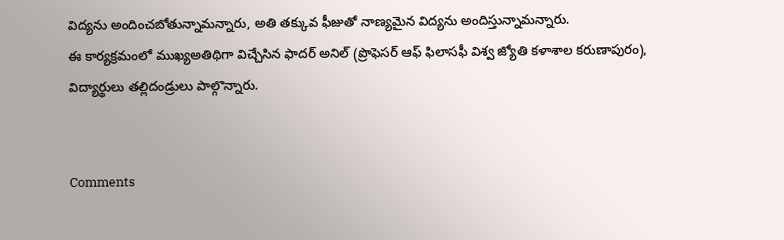విద్యను అందించబోతున్నామన్నారు, అతి తక్కువ ఫీజుతో నాణ్యమైన విద్యను అందిస్తున్నామన్నారు.
ఈ కార్యక్రమంలో ముఖ్యఅతిథిగా విచ్చేసిన ఫాదర్ అనిల్ (ప్రొఫెసర్ ఆఫ్ ఫిలాసఫీ విశ్వ జ్యోతి కళాశాల కరుణాపురం), విద్యార్థులు తల్లిదండ్రులు పాల్గొన్నారు.


Comments